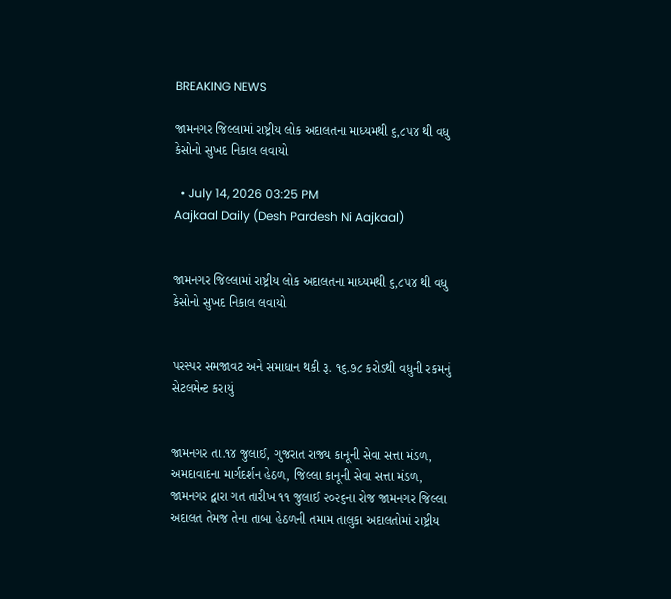BREAKING NEWS

જામનગર જિલ્લામાં રાષ્ટ્રીય લોક અદાલતના માધ્યમથી ૬,૮૫૪ થી વધુ કેસોનો સુખદ નિકાલ લવાયો

  • July 14, 2026 03:25 PM
Aajkaal Daily (Desh Pardesh Ni Aajkaal)


જામનગર જિલ્લામાં રાષ્ટ્રીય લોક અદાલતના માધ્યમથી ૬,૮૫૪ થી વધુ કેસોનો સુખદ નિકાલ લવાયો


પરસ્પર સમજાવટ અને સમાધાન થકી રૂ. ૧૬.૭૮ કરોડથી વધુની રકમનું સેટલમેન્ટ કરાયું


જામનગર તા.૧૪ જુલાઈ, ગુજરાત રાજ્ય કાનૂની સેવા સત્તા મંડળ, અમદાવાદના માર્ગદર્શન હેઠળ, જિલ્લા કાનૂની સેવા સત્તા મંડળ, જામનગર દ્વારા ગત તારીખ ૧૧ જુલાઈ ૨૦૨૬ના રોજ જામનગર જિલ્લા અદાલત તેમજ તેના તાબા હેઠળની તમામ તાલુકા અદાલતોમાં રાષ્ટ્રીય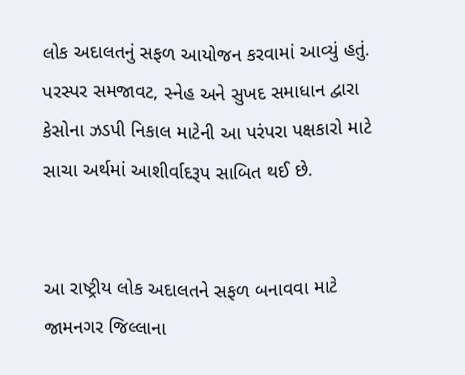લોક અદાલતનું સફળ આયોજન કરવામાં આવ્યું હતું. પરસ્પર સમજાવટ, સ્નેહ અને સુખદ સમાધાન દ્વારા કેસોના ઝડપી નિકાલ માટેની આ પરંપરા પક્ષકારો માટે સાચા અર્થમાં આશીર્વાદરૂપ સાબિત થઈ છે.


આ રાષ્ટ્રીય લોક અદાલતને સફળ બનાવવા માટે જામનગર જિલ્લાના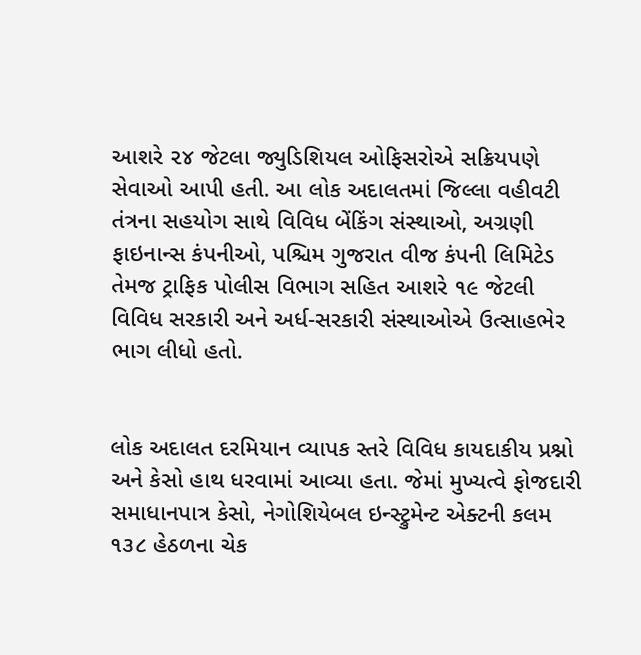આશરે ૨૪ જેટલા જ્યુડિશિયલ ઓફિસરોએ સક્રિયપણે સેવાઓ આપી હતી. આ લોક અદાલતમાં જિલ્લા વહીવટી તંત્રના સહયોગ સાથે વિવિધ બેંકિંગ સંસ્થાઓ, અગ્રણી ફાઇનાન્સ કંપનીઓ, પશ્ચિમ ગુજરાત વીજ કંપની લિમિટેડ તેમજ ટ્રાફિક પોલીસ વિભાગ સહિત આશરે ૧૯ જેટલી વિવિધ સરકારી અને અર્ધ-સરકારી સંસ્થાઓએ ઉત્સાહભેર ભાગ લીધો હતો.


લોક અદાલત દરમિયાન વ્યાપક સ્તરે વિવિધ કાયદાકીય પ્રશ્નો અને કેસો હાથ ધરવામાં આવ્યા હતા. જેમાં મુખ્યત્વે ફોજદારી સમાધાનપાત્ર કેસો, નેગોશિયેબલ ઇન્સ્ટ્રુમેન્ટ એક્ટની કલમ ૧૩૮ હેઠળના ચેક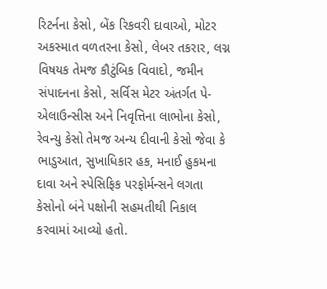રિટર્નના કેસો, બેંક રિકવરી દાવાઓ, મોટર અકસ્માત વળતરના કેસો, લેબર તકરાર, લગ્ન વિષયક તેમજ કૌટુંબિક વિવાદો, જમીન સંપાદનના કેસો, સર્વિસ મેટર અંતર્ગત પે-એલાઉન્સીસ અને નિવૃત્તિના લાભોના કેસો, રેવન્યુ કેસો તેમજ અન્ય દીવાની કેસો જેવા કે ભાડુઆત, સુખાધિકાર હક, મનાઈ હુકમના દાવા અને સ્પેસિફિક પરફોર્મન્સને લગતા કેસોનો બંને પક્ષોની સહમતીથી નિકાલ કરવામાં આવ્યો હતો.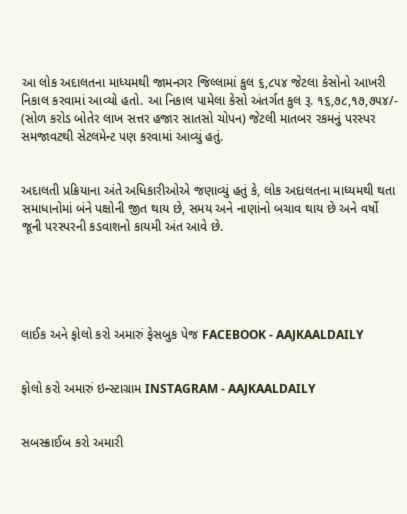આ લોક અદાલતના માધ્યમથી જામનગર જિલ્લામાં કુલ ૬,૮૫૪ જેટલા કેસોનો આખરી નિકાલ કરવામાં આવ્યો હતો. આ નિકાલ પામેલા કેસો અંતર્ગત કુલ રૂ. ૧૬,૭૮,૧૭,૭૫૪/- (સોળ કરોડ બોતેર લાખ સત્તર હજાર સાતસો ચોપન) જેટલી માતબર રકમનું પરસ્પર સમજાવટથી સેટલમેન્ટ પણ કરવામાં આવ્યું હતું.


અદાલતી પ્રક્રિયાના અંતે અધિકારીઓએ જણાવ્યું હતું કે, લોક અદાલતના માધ્યમથી થતા સમાધાનોમાં બંને પક્ષોની જીત થાય છે, સમય અને નાણાંનો બચાવ થાય છે અને વર્ષો જૂની પરસ્પરની કડવાશનો કાયમી અંત આવે છે.





લાઈક અને ફોલો કરો અમારું ફેસબુક પેજ FACEBOOK - AAJKAALDAILY


ફોલો કરો અમારું ઇન્સ્ટાગ્રામ INSTAGRAM - AAJKAALDAILY


સબસ્ક્રાઈબ કરો અમારી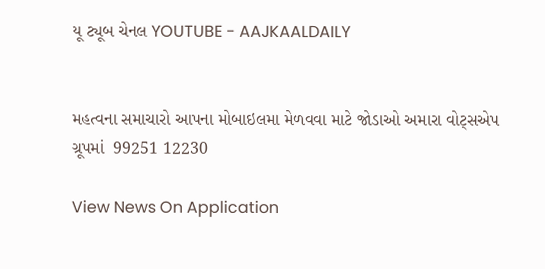યૂ ટ્યૂબ ચેનલ YOUTUBE - AAJKAALDAILY


મહત્વના સમાચારો આપના મોબાઇલમા મેળવવા માટે જોડાઓ અમારા વોટ્સએપ ગ્રૂપમાં  99251 12230

View News On Application